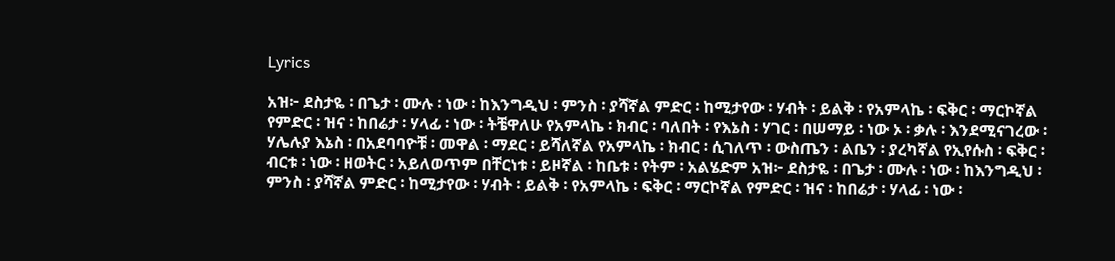Lyrics

አዝ፦ ደስታዬ ፡ በጌታ ፡ ሙሉ ፡ ነው ፡ ከእንግዲህ ፡ ምንስ ፡ ያሻኛል ምድር ፡ ከሚታየው ፡ ሃብት ፡ ይልቅ ፡ የአምላኬ ፡ ፍቅር ፡ ማርኮኛል የምድር ፡ ዝና ፡ ከበሬታ ፡ ሃላፊ ፡ ነው ፡ ትቼዋለሁ የአምላኬ ፡ ክብር ፡ ባለበት ፡ የእኔስ ፡ ሃገር ፡ በሠማይ ፡ ነው ኦ ፡ ቃሉ ፡ እንደሚናገረው ፡ ሃሌሉያ እኔስ ፡ በአደባባዮቹ ፡ መዋል ፡ ማደር ፡ ይሻለኛል የአምላኬ ፡ ክብር ፡ ሲገለጥ ፡ ውስጤን ፡ ልቤን ፡ ያረካኛል የኢየሱስ ፡ ፍቅር ፡ ብርቱ ፡ ነው ፡ ዘወትር ፡ አይለወጥም በቸርነቱ ፡ ይዞኛል ፡ ከቤቱ ፡ የትም ፡ አልሄድም አዝ፦ ደስታዬ ፡ በጌታ ፡ ሙሉ ፡ ነው ፡ ከእንግዲህ ፡ ምንስ ፡ ያሻኛል ምድር ፡ ከሚታየው ፡ ሃብት ፡ ይልቅ ፡ የአምላኬ ፡ ፍቅር ፡ ማርኮኛል የምድር ፡ ዝና ፡ ከበሬታ ፡ ሃላፊ ፡ ነው ፡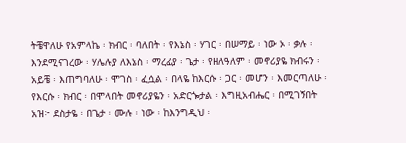ትቼዋለሁ የአምላኬ ፡ ክብር ፡ ባለበት ፡ የእኔስ ፡ ሃገር ፡ በሠማይ ፡ ነው ኦ ፡ ቃሉ ፡ እንደሚናገረው ፡ ሃሌሉያ ለእኔስ ፡ ማረፊያ ፡ ጌታ ፡ የዘለዓለም ፡ መኖሪያዬ ክብሩን ፡ አይቼ ፡ እጠግባለሁ ፡ ሞገስ ፡ ፈሷል ፡ በላዬ ከእርሱ ፡ ጋር ፡ መሆን ፡ እመርጣለሁ ፡ የእርሱ ፡ ክብር ፡ በሞላበት መኖሪያዬን ፡ አድርጐታል ፡ እግዚአብሔር ፡ በሚገኝበት አዝ፦ ደስታዬ ፡ በጌታ ፡ ሙሉ ፡ ነው ፡ ከእንግዲህ ፡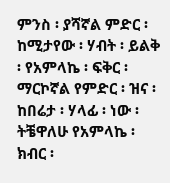ምንስ ፡ ያሻኛል ምድር ፡ ከሚታየው ፡ ሃብት ፡ ይልቅ ፡ የአምላኬ ፡ ፍቅር ፡ ማርኮኛል የምድር ፡ ዝና ፡ ከበሬታ ፡ ሃላፊ ፡ ነው ፡ ትቼዋለሁ የአምላኬ ፡ ክብር ፡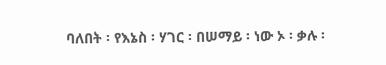ባለበት ፡ የእኔስ ፡ ሃገር ፡ በሠማይ ፡ ነው ኦ ፡ ቃሉ ፡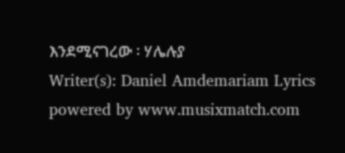እንደሚናገረው ፡ ሃሌሉያ
Writer(s): Daniel Amdemariam Lyrics powered by www.musixmatch.com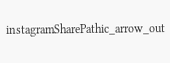instagramSharePathic_arrow_out